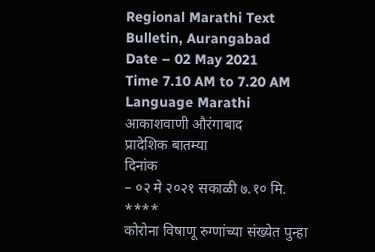Regional Marathi Text
Bulletin, Aurangabad
Date – 02 May 2021
Time 7.10 AM to 7.20 AM
Language Marathi
आकाशवाणी औरंगाबाद
प्रादेशिक बातम्या
दिनांक
– ०२ मे २०२१ सकाळी ७.१० मि.
****
कोरोना विषाणू रुग्णांच्या संख्येत पुन्हा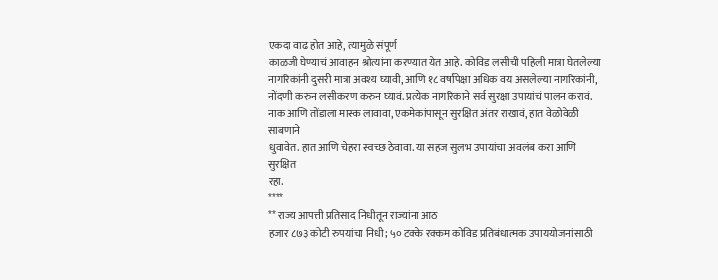एकदा वाढ होत आहे, त्यामुळे संपूर्ण
काळजी घेण्याचं आवाहन श्रोत्यांना करण्यात येत आहे. कोविड लसीची पहिली मात्रा घेतलेल्या
नागरिकांनी दुसरी मात्रा अवश्य घ्यावी, आणि १८ वर्षांपेक्षा अधिक वय असलेल्या नागरिकांनी,
नोंदणी करुन लसीकरण करुन घ्यावं. प्रत्येक नागरिकाने सर्व सुरक्षा उपायांचं पालन करावं.
नाक आणि तोंडाला मास्क लावावा, एकमेकांपासून सुरक्षित अंतर राखावं, हात वेळोवेळी साबणाने
धुवावेत. हात आणि चेहरा स्वच्छ ठेवावा. या सहज सुलभ उपायांचा अवलंब करा आणि सुरक्षित
रहा.
****
** राज्य आपत्ती प्रतिसाद निधीतून राज्यांना आठ
हजार ८७३ कोटी रुपयांचा निधी; ५० टक्के रक्कम कोविड प्रतिबंधात्मक उपाययोजनांसाठी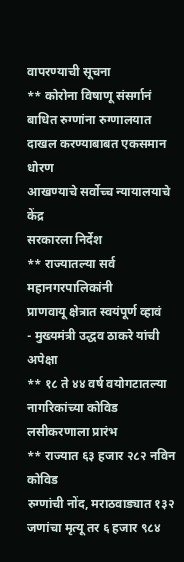वापरण्याची सूचना
** कोरोना विषाणू संसर्गानं बाधित रुग्णांना रुग्णालयात दाखल करण्याबाबत एकसमान धोरण
आखण्याचे सर्वोच्च न्यायालयाचे केंद्र
सरकारला निर्देश
** राज्यातल्या सर्व महानगरपालिकांनी
प्राणवायू क्षेत्रात स्वयंपूर्ण व्हावं
- मुख्यमंत्री उद्धव ठाकरे यांची अपेक्षा
** १८ ते ४४ वर्ष वयोगटातल्या नागरिकांच्या कोविड
लसीकरणाला प्रारंभ
** राज्यात ६३ हजार २८२ नविन कोविड
रुग्णांची नोंद, मराठवाड्यात १३२ जणांचा मृत्यू तर ६ हजार ९८४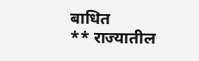बाधित
** राज्यातील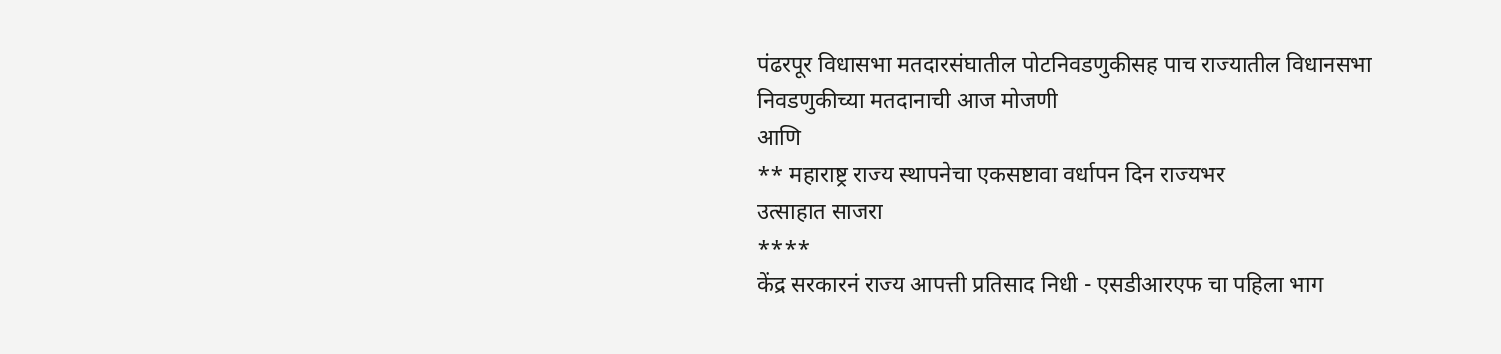पंढरपूर विधासभा मतदारसंघातील पोटनिवडणुकीसह पाच राज्यातील विधानसभा
निवडणुकीच्या मतदानाची आज मोजणी
आणि
** महाराष्ट्र राज्य स्थापनेचा एकसष्टावा वर्धापन दिन राज्यभर
उत्साहात साजरा
****
केंद्र सरकारनं राज्य आपत्ती प्रतिसाद निधी - एसडीआरएफ चा पहिला भाग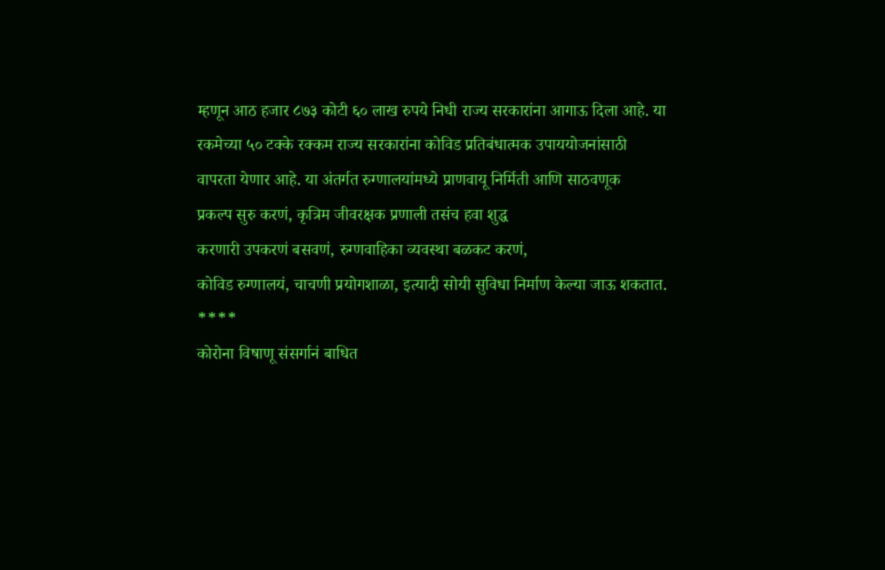म्हणून आठ हजार ८७३ कोटी ६० लाख रुपये निधी राज्य सरकारांना आगाऊ दिला आहे. या
रकमेच्या ५० टक्के रक्कम राज्य सरकारांना कोविड प्रतिबंधात्मक उपाययोजनांसाठी
वापरता येणार आहे. या अंतर्गत रुग्णालयांमध्ये प्राणवायू निर्मिती आणि साठवणूक
प्रकल्प सुरु करणं, कृत्रिम जीवरक्षक प्रणाली तसंच हवा शुद्ध
करणारी उपकरणं बसवणं, रुग्णवाहिका व्यवस्था बळकट करणं,
कोविड रुग्णालयं, चाचणी प्रयोगशाळा, इत्यादी सोयी सुविधा निर्माण केल्या जाऊ शकतात.
****
कोरोना विषाणू संसर्गानं बाधित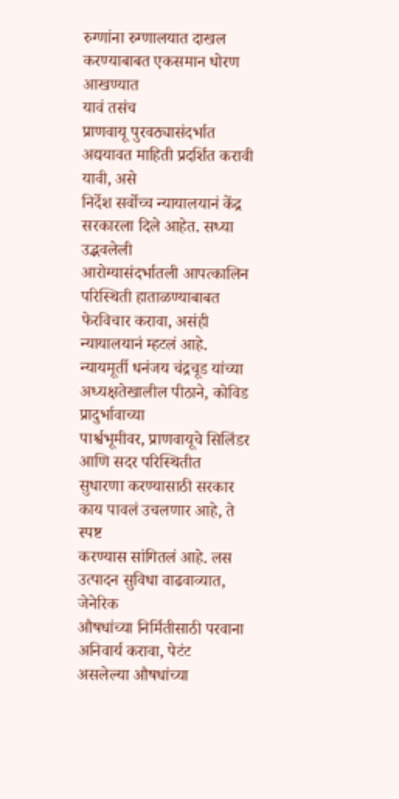रुग्णांना रुग्णालयात दाखल करण्याबाबत एकसमान धोरण आखण्यात
यावं तसंच
प्राणवायू पुरवठ्यासंदर्भात
अद्ययावत माहिती प्रदर्शित करावी यावी, असे
निर्देश सर्वोच्च न्यायालयानं केंद्र सरकारला दिले आहेत. सध्या उद्भवलेली
आरोग्यासंदर्भातली आपत्कालिन परिस्थिती हाताळण्याबाबत फेरविचार करावा, असंही न्यायालयानं म्हटलं आहे. न्यायमूर्ती धनंजय चंद्रचूड यांच्या
अध्यक्षतेखालील पीठाने, कोविड प्रादुर्भावाच्या
पार्श्वभूमीवर, प्राणवायूचे सिलिंडर आणि सदर परिस्थितीत
सुधारणा करण्यासाठी सरकार काय पावलं उचलणार आहे, ते स्पष्ट
करण्यास सांगितलं आहे. लस उत्पादन सुविधा वाढवाव्यात, जेनेरिक
औषधांच्या निर्मितीसाठी परवाना अनिवार्य करावा, पेटंट
असलेल्या औषधांच्या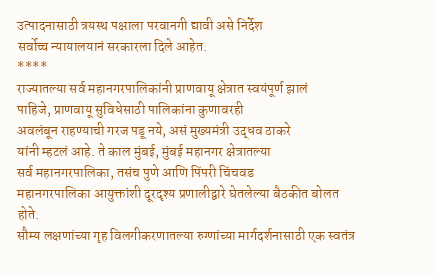उत्पादनासाठी त्रयस्थ पक्षाला परवानगी द्यावी असे निर्देश
सर्वोच्च न्यायालयानं सरकारला दिले आहेत.
****
राज्यातल्या सर्व महानगरपालिकांनी प्राणवायू क्षेत्रात स्वयंपूर्ण झालं
पाहिजे, प्राणवायू सुविधेसाठी पालिकांना कुणावरही
अवलंबून राहण्याची गरज पडू नये, असं मुख्यमंत्री उद्धव ठाकरे
यांनी म्हटलं आहे. ते काल मुंबई, मुंबई महानगर क्षेत्रातल्या
सर्व महानगरपालिका, तसंच पुणे आणि पिंपरी चिंचवड
महानगरपालिका आयुक्तांशी दूरदृश्य प्रणालीद्वारे घेतलेल्या बैठकीत बोलत होते.
सौम्य लक्षणांच्या गृह विलगीकरणातल्या रुग्णांच्या मार्गदर्शनासाठी एक स्वतंत्र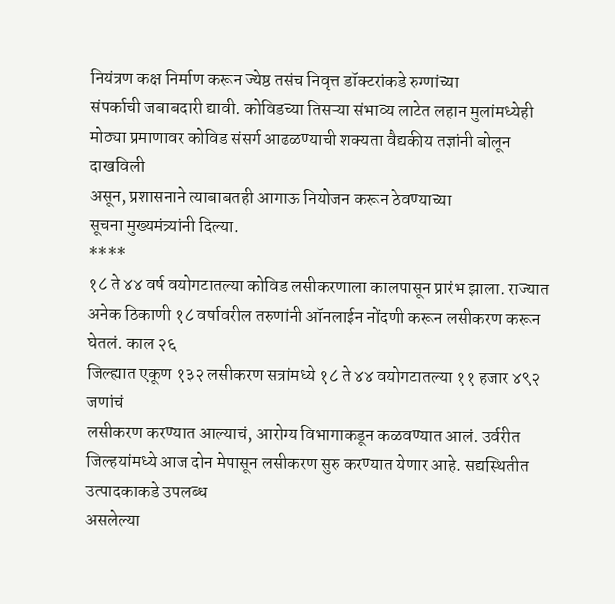नियंत्रण कक्ष निर्माण करून ज्येष्ठ तसंच निवृत्त डॉक्टरांकडे रुग्णांच्या
संपर्काची जबाबदारी द्यावी. कोविडच्या तिसऱ्या संभाव्य लाटेत लहान मुलांमध्येही
मोठ्या प्रमाणावर कोविड संसर्ग आढळण्याची शक्यता वैद्यकीय तज्ञांनी बोलून दाखविली
असून, प्रशासनाने त्याबाबतही आगाऊ नियोजन करून ठेवण्याच्या
सूचना मुख्यमंत्र्यांनी दिल्या.
****
१८ ते ४४ वर्ष वयोगटातल्या कोविड लसीकरणाला कालपासून प्रारंभ झाला. राज्यात
अनेक ठिकाणी १८ वर्षावरील तरुणांनी ऑनलाईन नोंदणी करून लसीकरण करून घेतलं. काल २६
जिल्ह्यात एकूण १३२ लसीकरण सत्रांमध्ये १८ ते ४४ वयोगटातल्या ११ हजार ४९२ जणांचं
लसीकरण करण्यात आल्याचं, आरोग्य विभागाकडून कळवण्यात आलं. उर्वरीत
जिल्हयांमध्ये आज दोन मेपासून लसीकरण सुरु करण्यात येणार आहे. सद्यस्थितीत उत्पादकाकडे उपलब्ध
असलेल्या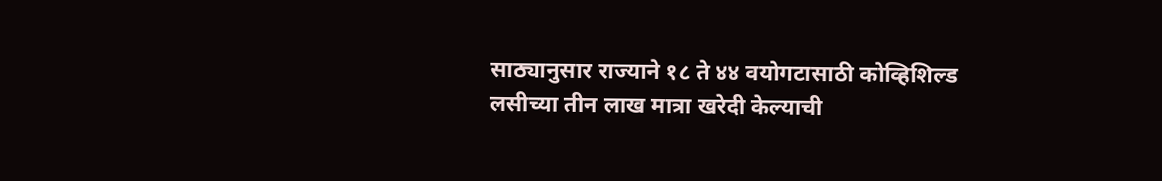साठ्यानुसार राज्याने १८ ते ४४ वयोगटासाठी कोव्हिशिल्ड लसीच्या तीन लाख मात्रा खरेदी केल्याची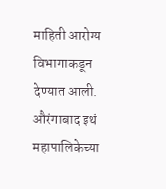माहिती आरोग्य विभागाकडून देण्यात आली.
औरंगाबाद इथं महापालिकेच्या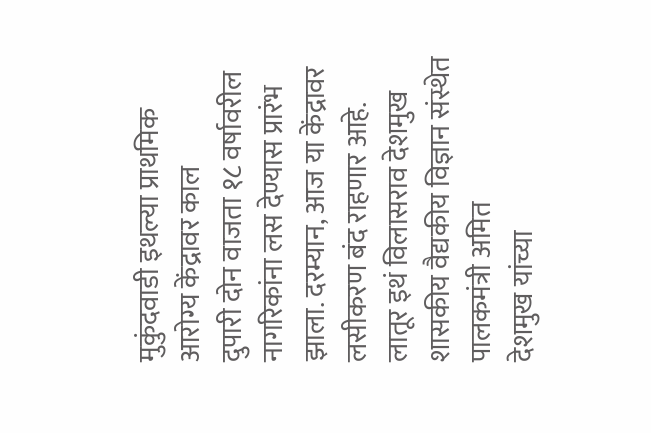मुकुंदवाडी इथल्या प्राथमिक आरोग्य केंद्रावर काल
दुपारी दोन वाजता १८ वर्षावरील नागरिकांना लस देण्यास प्रारंभ झाला. दरम्यान, आज या केंद्रावर लसीकरण बंद राहणार आहे.
लातूर इथं विलासराव देशमुख शासकीय वैद्यकीय विज्ञान संस्थेत पालकमंत्री अमित
देशमुख यांच्या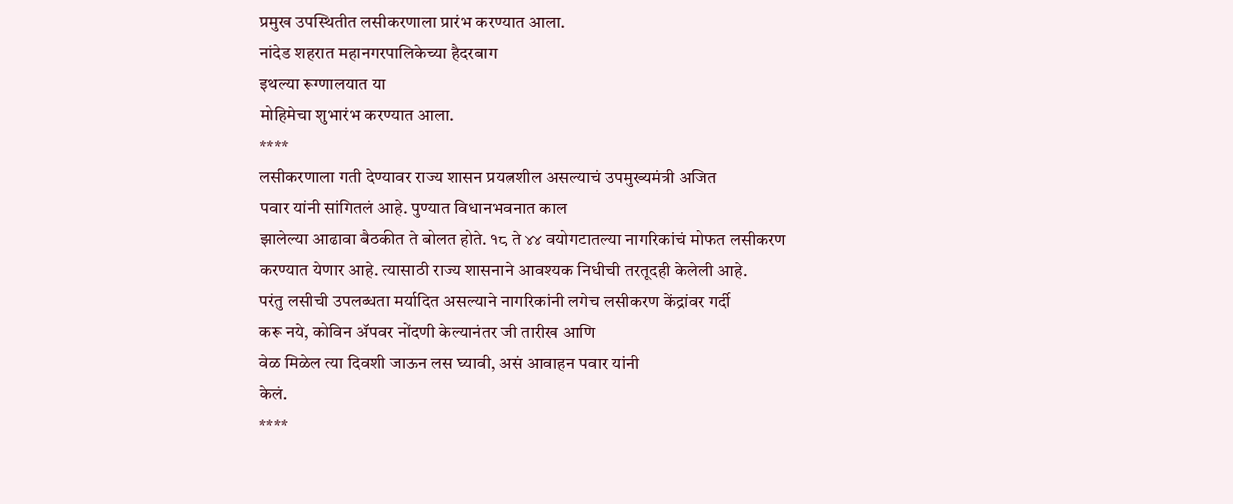प्रमुख उपस्थितीत लसीकरणाला प्रारंभ करण्यात आला.
नांदेड शहरात महानगरपालिकेच्या हैदरबाग
इथल्या रूग्णालयात या
मोहिमेचा शुभारंभ करण्यात आला.
****
लसीकरणाला गती देण्यावर राज्य शासन प्रयत्नशील असल्याचं उपमुख्यमंत्री अजित
पवार यांनी सांगितलं आहे. पुण्यात विधानभवनात काल
झालेल्या आढावा बैठकीत ते बोलत होते. १८ ते ४४ वयोगटातल्या नागरिकांचं मोफत लसीकरण
करण्यात येणार आहे. त्यासाठी राज्य शासनाने आवश्यक निधीची तरतूदही केलेली आहे.
परंतु लसीची उपलब्धता मर्यादित असल्याने नागरिकांनी लगेच लसीकरण केंद्रांवर गर्दी
करू नये, कोविन ॲपवर नोंदणी केल्यानंतर जी तारीख आणि
वेळ मिळेल त्या दिवशी जाऊन लस घ्यावी, असं आवाहन पवार यांनी
केलं.
****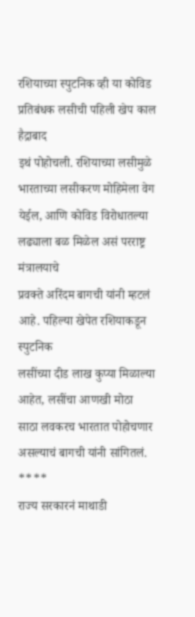रशियाच्या स्पुटनिक व्ही या कोविड प्रतिबंधक लसीची पहिली खेप काल हैद्राबाद
इथं पोहोचली. रशियाच्या लसीमुळे भारताच्या लसीकरण मोहिमेला वेग येईल, आणि कोविड विरोधातल्या लढ्याला बळ मिळेल असं परराष्ट्र मंत्रालयाचे
प्रवक्ते अरिंदम बागची यांनी म्हटलं आहे. पहिल्या खेपेत रशियाकडून स्पुटनिक
लसींच्या दीड लाख कुप्या मिळाल्या आहेत, लसींचा आणखी मोठा
साठा लवकरच भारतात पोहोचणार असल्याचं बागची यांनी सांगितलं.
****
राज्य सरकारनं माथाडी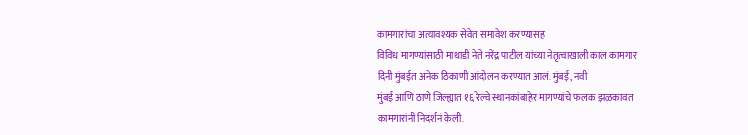कामगारांचा अत्यावश्यक सेवेत समावेश करण्यासह
विविध मागण्यांसाठी माथाडी नेते नरेंद्र पाटील यांच्या नेतृत्वाखाली काल कामगार
दिनी मुंबईत अनेक ठिकाणी आंदोलन करण्यात आलं. मुंबई, नवी
मुंबई आणि ठाणे जिल्ह्यात १६ रेल्वे स्थानकांबाहेर मागण्यांचे फलक झळकावत
कामगारांनी निदर्शनं केली.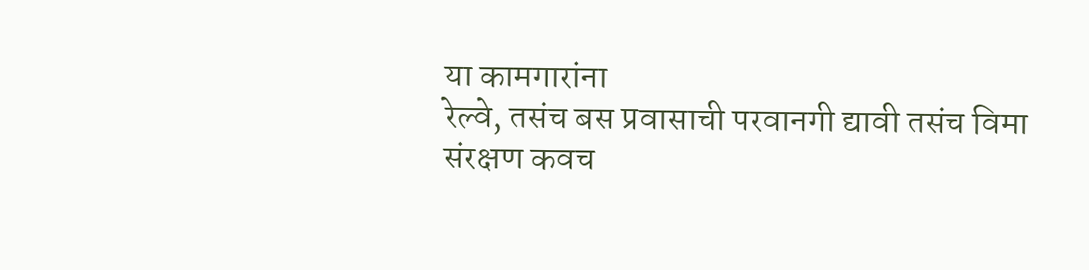या कामगारांना
रेल्वे, तसंच बस प्रवासाची परवानगी द्यावी तसंच विमा
संरक्षण कवच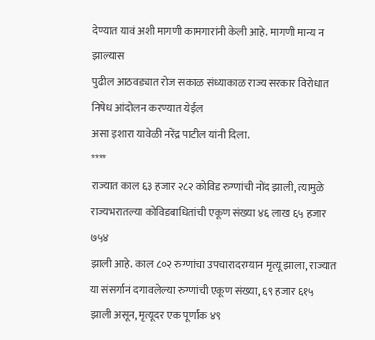देण्यात यावं अशी मागणी कामगारांनी केली आहे. मागणी मान्य न झाल्यास
पुढील आठवड्यात रोज सकाळ संध्याकाळ राज्य सरकार विरोधात निषेध आंदोलन करण्यात येईल
असा इशारा यावेळी नरेंद्र पाटील यांनी दिला.
****
राज्यात काल ६३ हजार २८२ कोविड रुग्णांची नोंद झाली, त्यामुळे राज्यभरातल्या कोविडबाधितांची एकूण संख्या ४६ लाख ६५ हजार ७५४
झाली आहे. काल ८०२ रुग्णांचा उपचारादरम्यान मृत्यू झाला, राज्यात
या संसर्गानं दगावलेल्या रुग्णांची एकूण संख्या, ६९ हजार ६१५
झाली असून, मृत्यूदर एक पूर्णांक ४९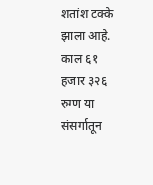शतांश टक्के झाला आहे.
काल ६१ हजार ३२६ रुग्ण या संसर्गातून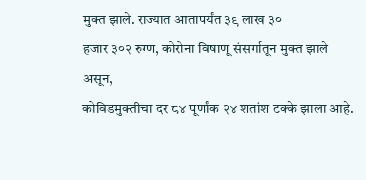मुक्त झाले. राज्यात आतापर्यंत ३९ लाख ३०
हजार ३०२ रुग्ण, कोरोना विषाणू संसर्गातून मुक्त झाले असून,
कोविडमुक्तीचा दर ८४ पूर्णांक २४ शतांश टक्के झाला आहे.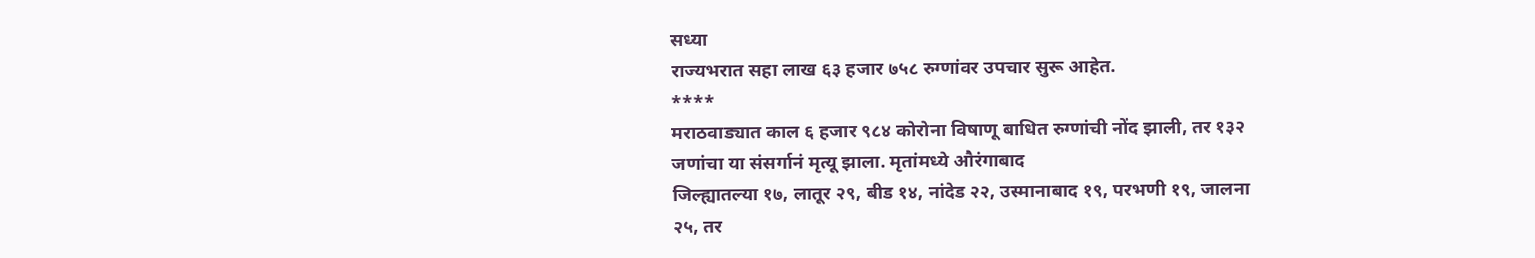सध्या
राज्यभरात सहा लाख ६३ हजार ७५८ रुग्णांवर उपचार सुरू आहेत.
****
मराठवाड्यात काल ६ हजार ९८४ कोरोना विषाणू बाधित रुग्णांची नोंद झाली, तर १३२
जणांचा या संसर्गानं मृत्यू झाला. मृतांमध्ये औरंगाबाद
जिल्ह्यातल्या १७, लातूर २९, बीड १४, नांदेड २२, उस्मानाबाद १९, परभणी १९, जालना
२५, तर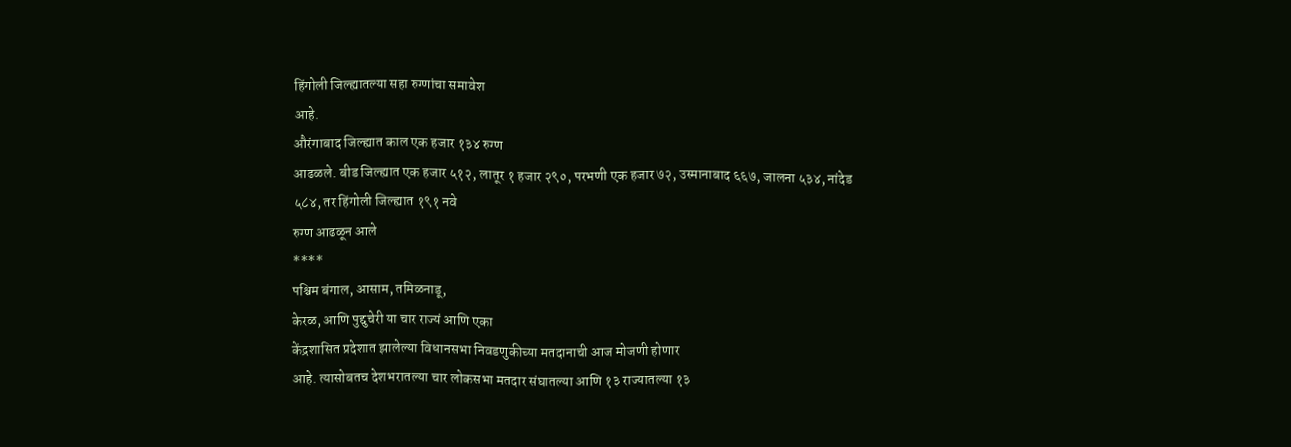हिंगोली जिल्ह्यातल्या सहा रुग्णांचा समावेश
आहे.
औरंगाबाद जिल्ह्यात काल एक हजार १३४ रुग्ण
आढळले. बीड जिल्ह्यात एक हजार ५१२, लातूर १ हजार २९०, परभणी एक हजार ७२, उस्मानाबाद ६६७, जालना ५३४, नांदेड
५८४, तर हिंगोली जिल्ह्यात १९१ नवे
रुग्ण आढळून आले
****
पश्चिम बंगाल, आसाम, तमिळनाडू,
केरळ, आणि पुद्दुचेरी या चार राज्यं आणि एका
केंद्रशासित प्रदेशात झालेल्या विधानसभा निवडणुकीच्या मतदानाची आज मोजणी होणार
आहे. त्यासोबतच देशभरातल्या चार लोकसभा मतदार संघातल्या आणि १३ राज्यातल्या १३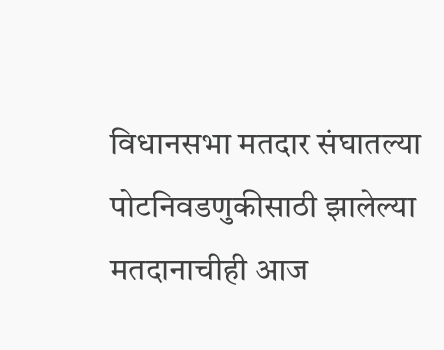विधानसभा मतदार संघातल्या पोटनिवडणुकीसाठी झालेल्या मतदानाचीही आज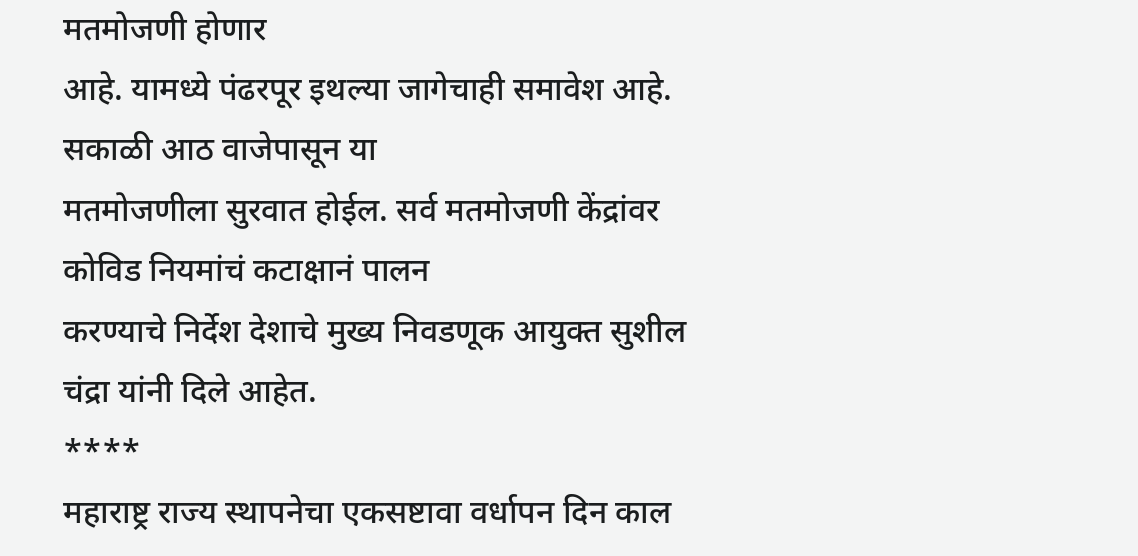मतमोजणी होणार
आहे. यामध्ये पंढरपूर इथल्या जागेचाही समावेश आहे. सकाळी आठ वाजेपासून या
मतमोजणीला सुरवात होईल. सर्व मतमोजणी केंद्रांवर कोविड नियमांचं कटाक्षानं पालन
करण्याचे निर्देश देशाचे मुख्य निवडणूक आयुक्त सुशील चंद्रा यांनी दिले आहेत.
****
महाराष्ट्र राज्य स्थापनेचा एकसष्टावा वर्धापन दिन काल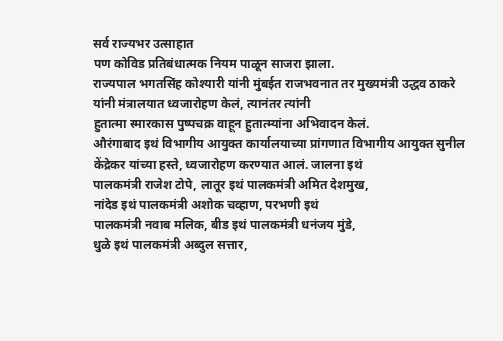सर्व राज्यभर उत्साहात
पण कोविड प्रतिबंधात्मक नियम पाळून साजरा झाला.
राज्यपाल भगतसिंह कोश्यारी यांनी मुंबईत राजभवनात तर मुख्यमंत्री उद्धव ठाकरे
यांनी मंत्रालयात ध्वजारोहण केलं, त्यानंतर त्यांनी
हुतात्मा स्मारकास पुष्पचक्र वाहून हुतात्म्यांना अभिवादन केलं.
औरंगाबाद इथं विभागीय आयुक्त कार्यालयाच्या प्रांगणात विभागीय आयुक्त सुनील
केंद्रेकर यांच्या हस्ते, ध्वजारोहण करण्यात आलं. जालना इथं
पालकमंत्री राजेश टोपे, लातूर इथं पालकमंत्री अमित देशमुख,
नांदेड इथं पालकमंत्री अशोक चव्हाण, परभणी इथं
पालकमंत्री नवाब मलिक, बीड इथं पालकमंत्री धनंजय मुंडे,
धुळे इथं पालकमंत्री अब्दुल सत्तार,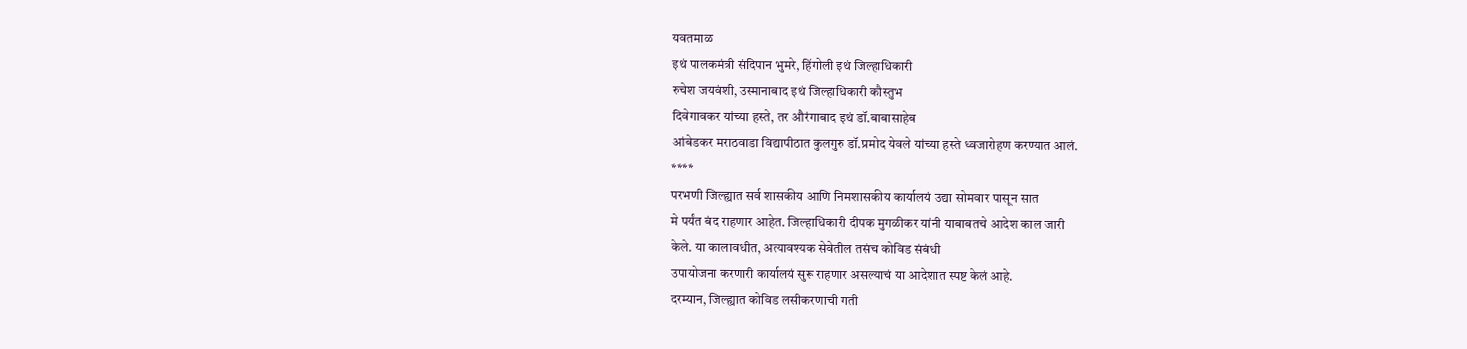यवतमाळ
इथं पालकमंत्री संदिपान भुमरे, हिंगोली इथं जिल्हाधिकारी
रुचेश जयवंशी, उस्मानाबाद इथं जिल्हाधिकारी कौस्तुभ
दिवेगावकर यांच्या हस्ते, तर औरंगाबाद इथं डॉ.बाबासाहेब
आंबेडकर मराठवाडा विद्यापीठात कुलगुरु डॉ.प्रमोद येवले यांच्या हस्ते ध्वजारोहण करण्यात आलं.
****
परभणी जिल्ह्यात सर्व शासकीय आणि निमशासकीय कार्यालयं उद्या सोमवार पासून सात
मे पर्यंत बंद राहणार आहेत. जिल्हाधिकारी दीपक मुगळीकर यांनी याबाबतचे आदेश काल जारी
केले. या कालावधीत, अत्यावश्यक सेवेतील तसंच कोविड संबंधी
उपायोजना करणारी कार्यालयं सुरू राहणार असल्याचं या आदेशात स्पष्ट केलं आहे.
दरम्यान, जिल्ह्यात कोविड लसीकरणाची गती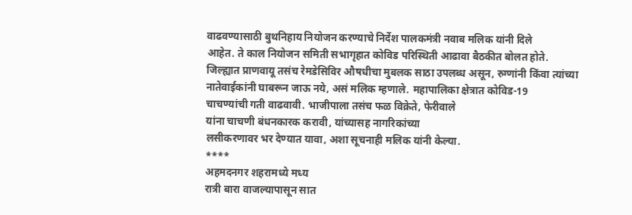वाढवण्यासाठी बुथनिहाय नियोजन करण्याचे निर्देश पालकमंत्री नवाब मलिक यांनी दिले
आहेत. ते काल नियोजन समिती सभागृहात कोविड परिस्थिती आढावा बैठकीत बोलत होते.
जिल्ह्यात प्राणवायू तसंच रेमडेसिविर औषधीचा मुबलक साठा उपलब्ध असून, रुग्णांनी किंवा त्यांच्या नातेवाईकांनी घाबरून जाऊ नये, असं मलिक म्हणाले. महापालिका क्षेत्रात कोविड-19
चाचण्यांची गती वाढवावी. भाजीपाला तसंच फळ विक्रेते, फेरीवाले
यांना चाचणी बंधनकारक करावी, यांच्यासह नागरिकांच्या
लसीकरणावर भर देण्यात यावा, अशा सूचनाही मलिक यांनी केल्या.
****
अहमदनगर शहरामध्ये मध्य
रात्री बारा वाजल्यापासून सात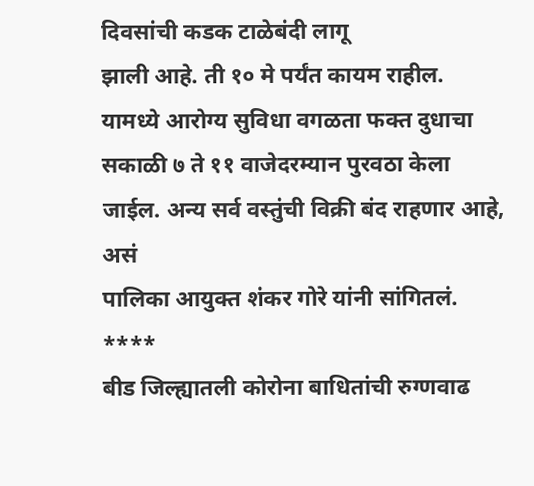दिवसांची कडक टाळेबंदी लागू
झाली आहे. ती १० मे पर्यंत कायम राहील.
यामध्ये आरोग्य सुविधा वगळता फक्त दुधाचा सकाळी ७ ते ११ वाजेदरम्यान पुरवठा केला
जाईल. अन्य सर्व वस्तुंची विक्री बंद राहणार आहे, असं
पालिका आयुक्त शंकर गोरे यांनी सांगितलं.
****
बीड जिल्ह्यातली कोरोना बाधितांची रुग्णवाढ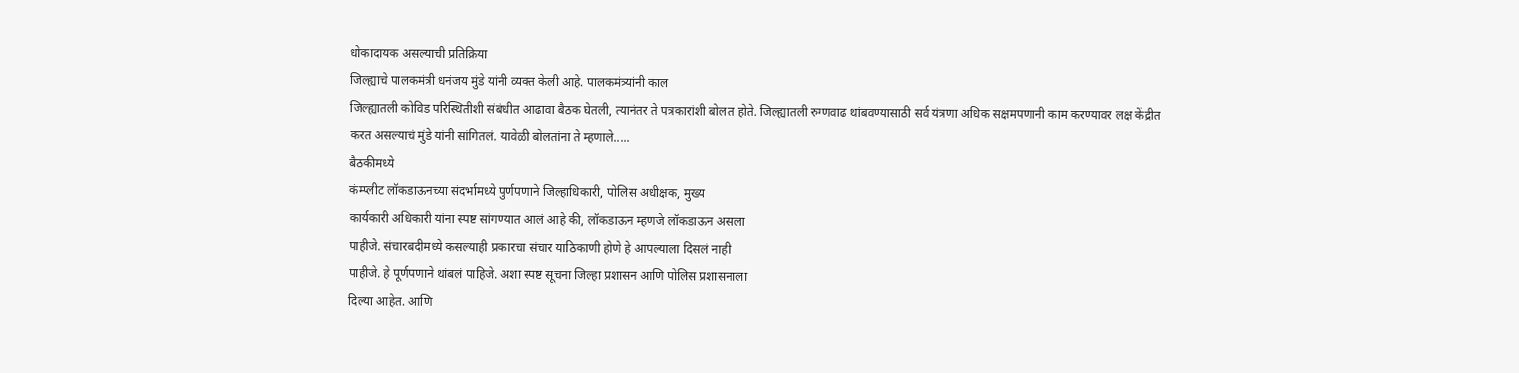धोकादायक असल्याची प्रतिक्रिया
जिल्ह्याचे पालकमंत्री धनंजय मुंडे यांनी व्यक्त केली आहे. पालकमंत्र्यांनी काल
जिल्ह्यातली कोविड परिस्थितीशी संबंधीत आढावा बैठक घेतली, त्यानंतर ते पत्रकारांशी बोलत होते. जिल्ह्यातली रुग्णवाढ थांबवण्यासाठी सर्व यंत्रणा अधिक सक्षमपणानी काम करण्यावर लक्ष केंद्रीत
करत असल्याचं मुंडे यांनी सांगितलं. यावेळी बोलतांना ते म्हणाले.....
बैठकीमध्ये
कंम्प्लीट लॉकडाऊनच्या संदर्भामध्ये पुर्णपणाने जिल्हाधिकारी, पोलिस अधीक्षक, मुख्य
कार्यकारी अधिकारी यांना स्पष्ट सांगण्यात आलं आहे की, लॉकडाऊन म्हणजे लॉकडाऊन असला
पाहीजे. संचारबदीमध्ये कसल्याही प्रकारचा संचार याठिकाणी होणे हे आपल्याला दिसलं नाही
पाहीजे. हे पूर्णपणाने थांबलं पाहिजे. अशा स्पष्ट सूचना जिल्हा प्रशासन आणि पोलिस प्रशासनाला
दिल्या आहेत. आणि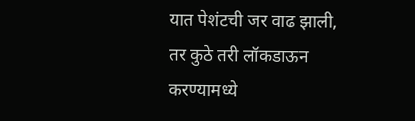यात पेशंटची जर वाढ झाली, तर कुठे तरी लॉकडाऊन करण्यामध्ये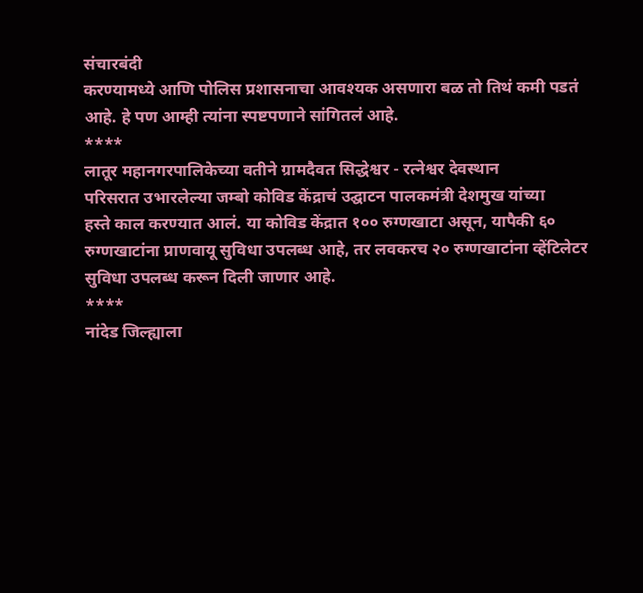संचारबंदी
करण्यामध्ये आणि पोलिस प्रशासनाचा आवश्यक असणारा बळ तो तिथं कमी पडतं आहे. हे पण आम्ही त्यांना स्पष्टपणाने सांगितलं आहे.
****
लातूर महानगरपालिकेच्या वतीने ग्रामदैवत सिद्धेश्वर - रत्नेश्वर देवस्थान
परिसरात उभारलेल्या जम्बो कोविड केंद्राचं उद्घाटन पालकमंत्री देशमुख यांच्या
हस्ते काल करण्यात आलं. या कोविड केंद्रात १०० रुग्णखाटा असून, यापैकी ६० रुग्णखाटांना प्राणवायू सुविधा उपलब्ध आहे, तर लवकरच २० रुग्णखाटांना व्हेंटिलेटर सुविधा उपलब्ध करून दिली जाणार आहे.
****
नांदेड जिल्ह्याला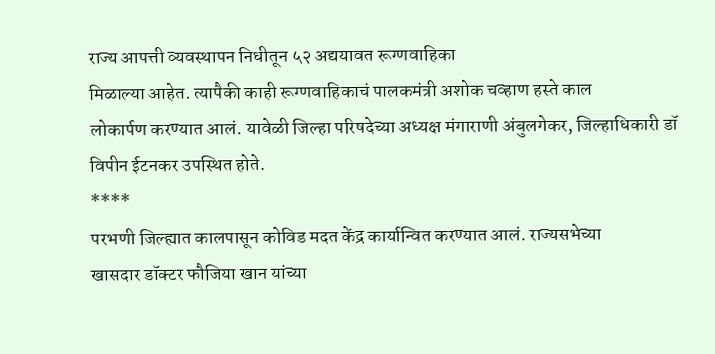राज्य आपत्ती व्यवस्थापन निधीतून ५२ अद्ययावत रूग्णवाहिका
मिळाल्या आहेत. त्यापैकी काही रूग्णवाहिकाचं पालकमंत्री अशोक चव्हाण हस्ते काल
लोकार्पण करण्यात आलं. यावेळी जिल्हा परिषदेच्या अध्यक्ष मंगाराणी अंबुलगेकर, जिल्हाधिकारी डॉ विपीन ईटनकर उपस्थित होते.
****
परभणी जिल्ह्यात कालपासून कोविड मदत केंद्र कार्यान्वित करण्यात आलं. राज्यसभेच्या
खासदार डॉक्टर फौजिया खान यांच्या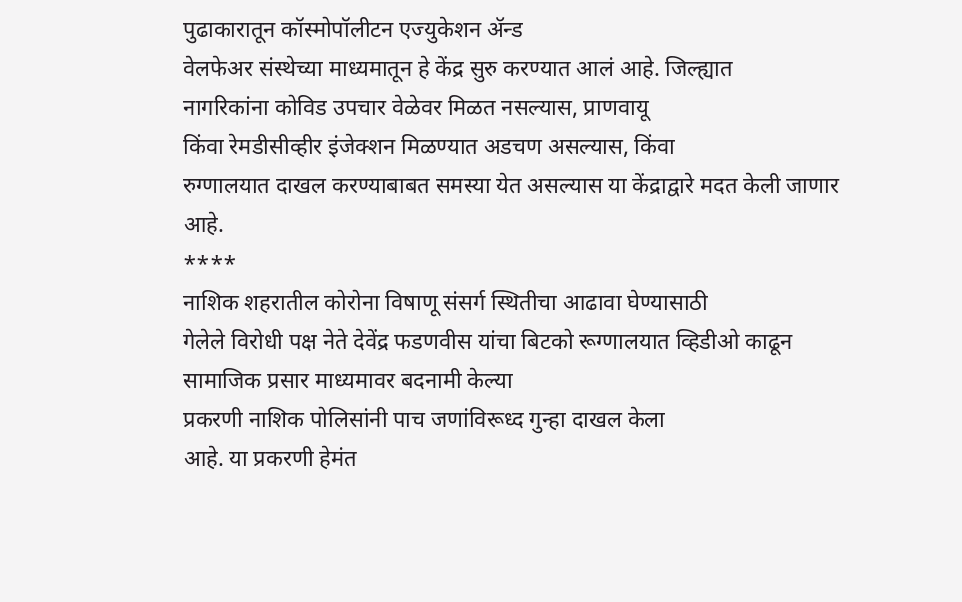पुढाकारातून कॉस्मोपॉलीटन एज्युकेशन ॲन्ड
वेलफेअर संस्थेच्या माध्यमातून हे केंद्र सुरु करण्यात आलं आहे. जिल्ह्यात
नागरिकांना कोविड उपचार वेळेवर मिळत नसल्यास, प्राणवायू
किंवा रेमडीसीव्हीर इंजेक्शन मिळण्यात अडचण असल्यास, किंवा
रुग्णालयात दाखल करण्याबाबत समस्या येत असल्यास या केंद्राद्वारे मदत केली जाणार
आहे.
****
नाशिक शहरातील कोरोना विषाणू संसर्ग स्थितीचा आढावा घेण्यासाठी
गेलेले विरोधी पक्ष नेते देवेंद्र फडणवीस यांचा बिटको रूग्णालयात व्हिडीओ काढून सामाजिक प्रसार माध्यमावर बदनामी केल्या
प्रकरणी नाशिक पोलिसांनी पाच जणांविरूध्द गुन्हा दाखल केला
आहे. या प्रकरणी हेमंत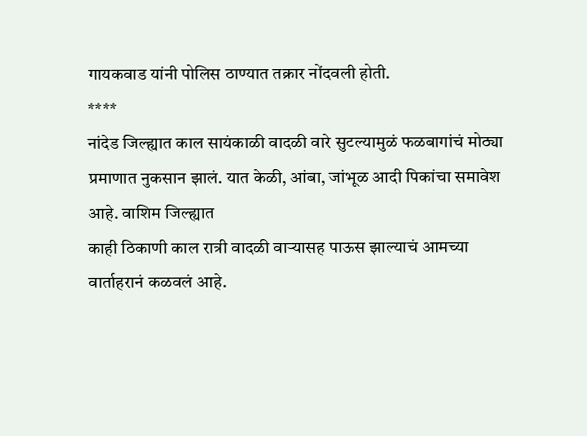गायकवाड यांनी पोलिस ठाण्यात तक्रार नोंदवली होती.
****
नांदेड जिल्ह्यात काल सायंकाळी वादळी वारे सुटल्यामुळं फळबागांचं मोठ्या
प्रमाणात नुकसान झालं. यात केळी, आंबा, जांभूळ आदी पिकांचा समावेश आहे. वाशिम जिल्ह्यात
काही ठिकाणी काल रात्री वादळी वाऱ्यासह पाऊस झाल्याचं आमच्या वार्ताहरानं कळवलं आहे.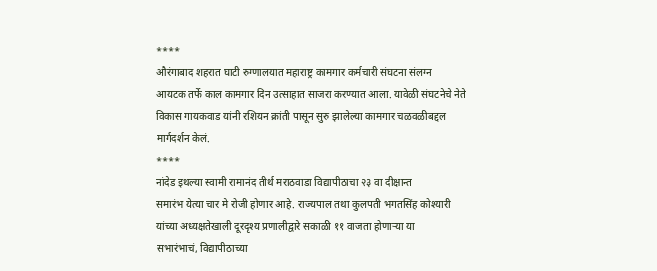****
औरंगाबाद शहरात घाटी रुग्णालयात महाराष्ट्र कामगार कर्मचारी संघटना संलग्न
आयटक तर्फे काल कामगार दिन उत्साहात साजरा करण्यात आला. यावेळी संघटनेचे नेते
विकास गायकवाड यांनी रशियन क्रांती पासून सुरु झालेल्या कामगार चळवळीबद्दल
मार्गदर्शन केलं.
****
नांदेड इथल्या स्वामी रामानंद तीर्थ मराठवाडा विद्यापीठाचा २३ वा दीक्षान्त
समारंभ येत्या चार मे रोजी होणार आहे. राज्यपाल तथा कुलपती भगतसिंह कोश्यारी
यांच्या अध्यक्षतेखाली दूरदृश्य प्रणालीद्वारे सकाळी ११ वाजता होणाऱ्या या
सभारंभाचं, विद्यापीठाच्या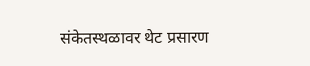संकेतस्थळावर थेट प्रसारण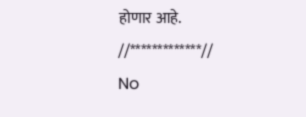होणार आहे.
//*************//
No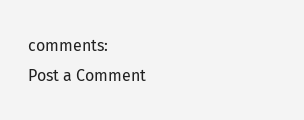comments:
Post a Comment